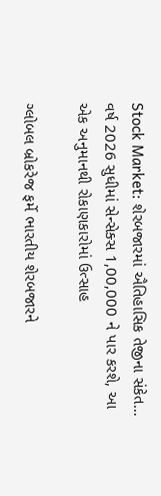Stock Market: શેરબજારમાં ઐતિહાસિક તેજીના સંકેત… વર્ષ 2026 સુધીમાં સેન્સેક્સ 1,00,000 ને પાર કરશે, આ એક અનુમાનથી રોકાણકારોમાં ઉત્સાહ

ગ્લોબલ બ્રોકરેજ ફર્મે ભારતીય શેરબજારને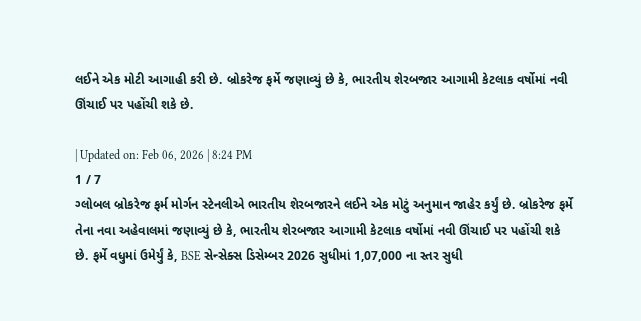લઈને એક મોટી આગાહી કરી છે. બ્રોકરેજ ફર્મે જણાવ્યું છે કે, ભારતીય શેરબજાર આગામી કેટલાક વર્ષોમાં નવી ઊંચાઈ પર પહોંચી શકે છે.

| Updated on: Feb 06, 2026 | 8:24 PM
1 / 7
ગ્લોબલ બ્રોકરેજ ફર્મ મોર્ગન સ્ટેનલીએ ભારતીય શેરબજારને લઈને એક મોટું અનુમાન જાહેર કર્યું છે. બ્રોકરેજ ફર્મે તેના નવા અહેવાલમાં જણાવ્યું છે કે, ભારતીય શેરબજાર આગામી કેટલાક વર્ષોમાં નવી ઊંચાઈ પર પહોંચી શકે છે. ફર્મે વધુમાં ઉમેર્યું કે, BSE સેન્સેક્સ ડિસેમ્બર 2026 સુધીમાં 1,07,000 ના સ્તર સુધી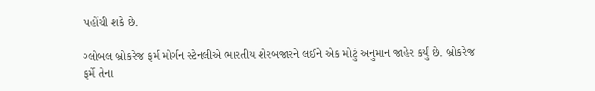પહોંચી શકે છે.

ગ્લોબલ બ્રોકરેજ ફર્મ મોર્ગન સ્ટેનલીએ ભારતીય શેરબજારને લઈને એક મોટું અનુમાન જાહેર કર્યું છે. બ્રોકરેજ ફર્મે તેના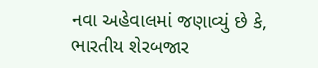નવા અહેવાલમાં જણાવ્યું છે કે, ભારતીય શેરબજાર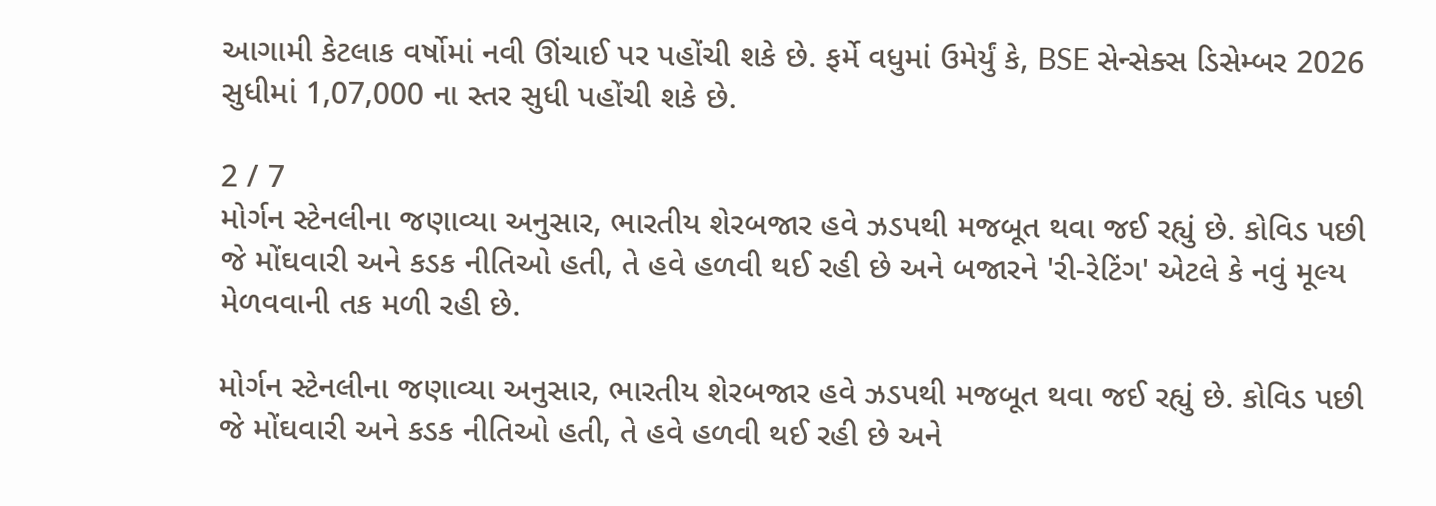આગામી કેટલાક વર્ષોમાં નવી ઊંચાઈ પર પહોંચી શકે છે. ફર્મે વધુમાં ઉમેર્યું કે, BSE સેન્સેક્સ ડિસેમ્બર 2026 સુધીમાં 1,07,000 ના સ્તર સુધી પહોંચી શકે છે.

2 / 7
મોર્ગન સ્ટેનલીના જણાવ્યા અનુસાર, ભારતીય શેરબજાર હવે ઝડપથી મજબૂત થવા જઈ રહ્યું છે. કોવિડ પછી જે મોંઘવારી અને કડક નીતિઓ હતી, તે હવે હળવી થઈ રહી છે અને બજારને 'રી-રેટિંગ' એટલે કે નવું મૂલ્ય મેળવવાની તક મળી રહી છે.

મોર્ગન સ્ટેનલીના જણાવ્યા અનુસાર, ભારતીય શેરબજાર હવે ઝડપથી મજબૂત થવા જઈ રહ્યું છે. કોવિડ પછી જે મોંઘવારી અને કડક નીતિઓ હતી, તે હવે હળવી થઈ રહી છે અને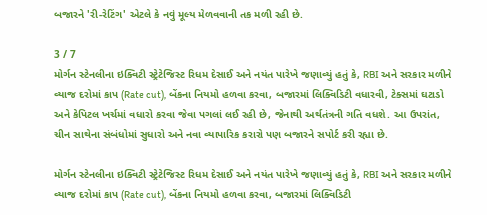બજારને 'રી-રેટિંગ' એટલે કે નવું મૂલ્ય મેળવવાની તક મળી રહી છે.

3 / 7
મોર્ગન સ્ટેનલીના ઇક્વિટી સ્ટ્રેટેજિસ્ટ રિધમ દેસાઈ અને નયંત પારેખે જણાવ્યું હતું કે, RBI અને સરકાર મળીને વ્યાજ દરોમાં કાપ (Rate cut), બેંકના નિયમો હળવા કરવા, બજારમાં લિક્વિડિટી વધારવી, ટેક્સમાં ઘટાડો અને કેપિટલ ખર્ચમાં વધારો કરવા જેવા પગલાં લઈ રહી છે, જેનાથી અર્થતંત્રની ગતિ વધશે. આ ઉપરાંત, ચીન સાથેના સંબંધોમાં સુધારો અને નવા વ્યાપારિક કરારો પણ બજારને સપોર્ટ કરી રહ્યા છે.

મોર્ગન સ્ટેનલીના ઇક્વિટી સ્ટ્રેટેજિસ્ટ રિધમ દેસાઈ અને નયંત પારેખે જણાવ્યું હતું કે, RBI અને સરકાર મળીને વ્યાજ દરોમાં કાપ (Rate cut), બેંકના નિયમો હળવા કરવા, બજારમાં લિક્વિડિટી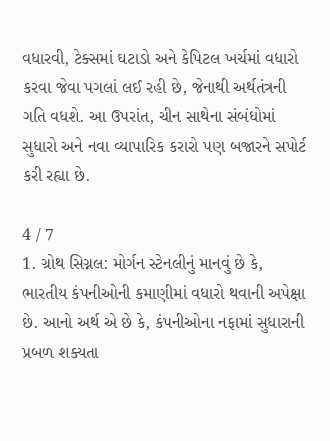વધારવી, ટેક્સમાં ઘટાડો અને કેપિટલ ખર્ચમાં વધારો કરવા જેવા પગલાં લઈ રહી છે, જેનાથી અર્થતંત્રની ગતિ વધશે. આ ઉપરાંત, ચીન સાથેના સંબંધોમાં સુધારો અને નવા વ્યાપારિક કરારો પણ બજારને સપોર્ટ કરી રહ્યા છે.

4 / 7
1. ગ્રોથ સિગ્નલ: મોર્ગન સ્ટેનલીનું માનવું છે કે, ભારતીય કંપનીઓની કમાણીમાં વધારો થવાની અપેક્ષા છે. આનો અર્થ એ છે કે, કંપનીઓના નફામાં સુધારાની પ્રબળ શક્યતા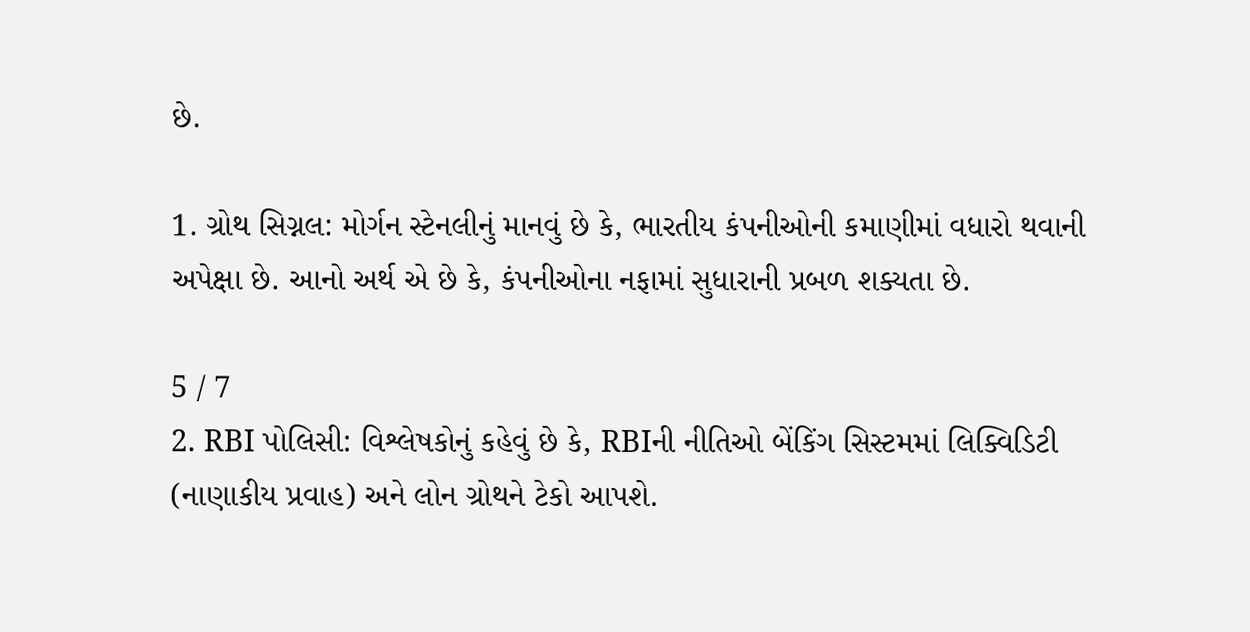છે.

1. ગ્રોથ સિગ્નલ: મોર્ગન સ્ટેનલીનું માનવું છે કે, ભારતીય કંપનીઓની કમાણીમાં વધારો થવાની અપેક્ષા છે. આનો અર્થ એ છે કે, કંપનીઓના નફામાં સુધારાની પ્રબળ શક્યતા છે.

5 / 7
2. RBI પોલિસી: વિશ્લેષકોનું કહેવું છે કે, RBIની નીતિઓ બેંકિંગ સિસ્ટમમાં લિક્વિડિટી (નાણાકીય પ્રવાહ) અને લોન ગ્રોથને ટેકો આપશે.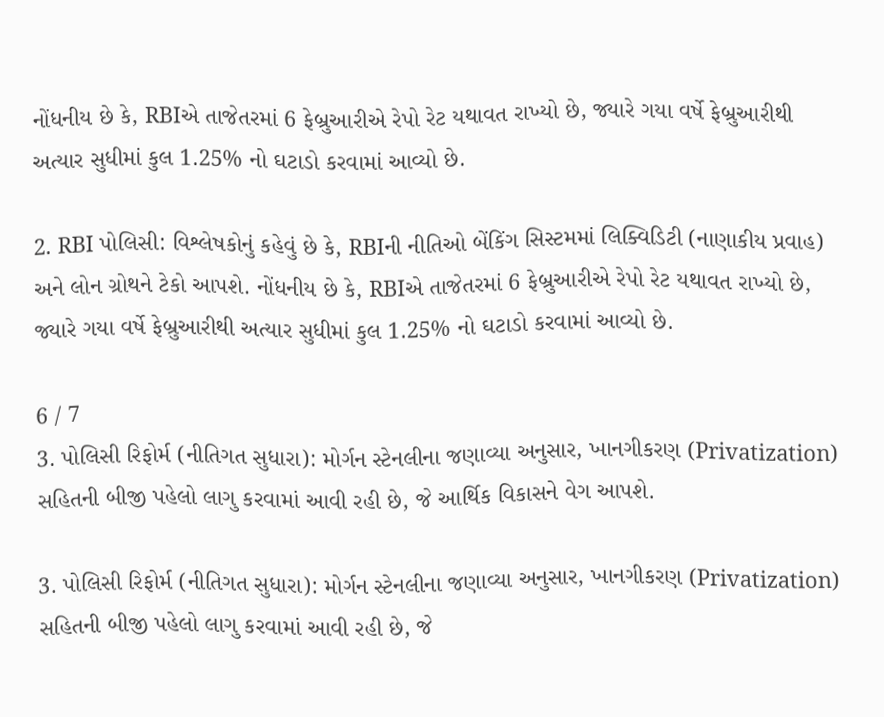નોંધનીય છે કે, RBIએ તાજેતરમાં 6 ફેબ્રુઆરીએ રેપો રેટ યથાવત રાખ્યો છે, જ્યારે ગયા વર્ષે ફેબ્રુઆરીથી અત્યાર સુધીમાં કુલ 1.25% નો ઘટાડો કરવામાં આવ્યો છે.

2. RBI પોલિસી: વિશ્લેષકોનું કહેવું છે કે, RBIની નીતિઓ બેંકિંગ સિસ્ટમમાં લિક્વિડિટી (નાણાકીય પ્રવાહ) અને લોન ગ્રોથને ટેકો આપશે. નોંધનીય છે કે, RBIએ તાજેતરમાં 6 ફેબ્રુઆરીએ રેપો રેટ યથાવત રાખ્યો છે, જ્યારે ગયા વર્ષે ફેબ્રુઆરીથી અત્યાર સુધીમાં કુલ 1.25% નો ઘટાડો કરવામાં આવ્યો છે.

6 / 7
3. પોલિસી રિફોર્મ (નીતિગત સુધારા): મોર્ગન સ્ટેનલીના જણાવ્યા અનુસાર, ખાનગીકરણ (Privatization) સહિતની બીજી પહેલો લાગુ કરવામાં આવી રહી છે, જે આર્થિક વિકાસને વેગ આપશે.

3. પોલિસી રિફોર્મ (નીતિગત સુધારા): મોર્ગન સ્ટેનલીના જણાવ્યા અનુસાર, ખાનગીકરણ (Privatization) સહિતની બીજી પહેલો લાગુ કરવામાં આવી રહી છે, જે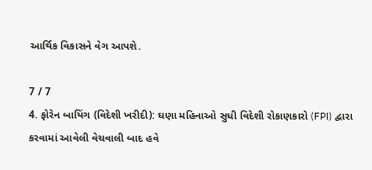આર્થિક વિકાસને વેગ આપશે.

7 / 7
4. ફોરેન બાયિંગ (વિદેશી ખરીદી): ઘણા મહિનાઓ સુધી વિદેશી રોકાણકારો (FPI) દ્વારા કરવામાં આવેલી વેચવાલી બાદ હવે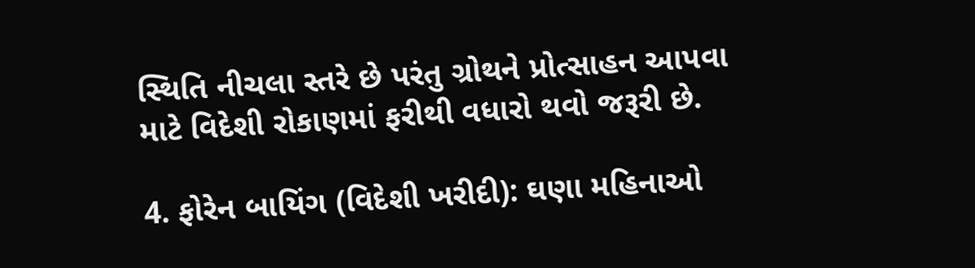સ્થિતિ નીચલા સ્તરે છે પરંતુ ગ્રોથને પ્રોત્સાહન આપવા માટે વિદેશી રોકાણમાં ફરીથી વધારો થવો જરૂરી છે.

4. ફોરેન બાયિંગ (વિદેશી ખરીદી): ઘણા મહિનાઓ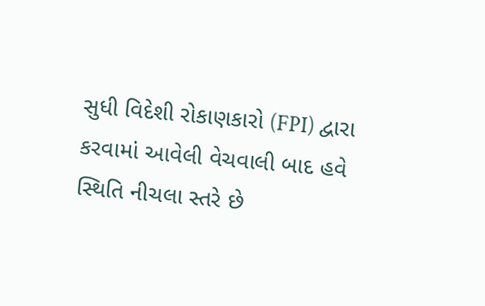સુધી વિદેશી રોકાણકારો (FPI) દ્વારા કરવામાં આવેલી વેચવાલી બાદ હવે સ્થિતિ નીચલા સ્તરે છે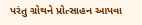પરંતુ ગ્રોથને પ્રોત્સાહન આપવા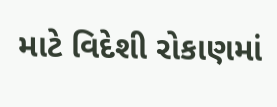માટે વિદેશી રોકાણમાં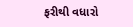ફરીથી વધારો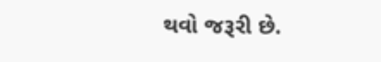થવો જરૂરી છે.